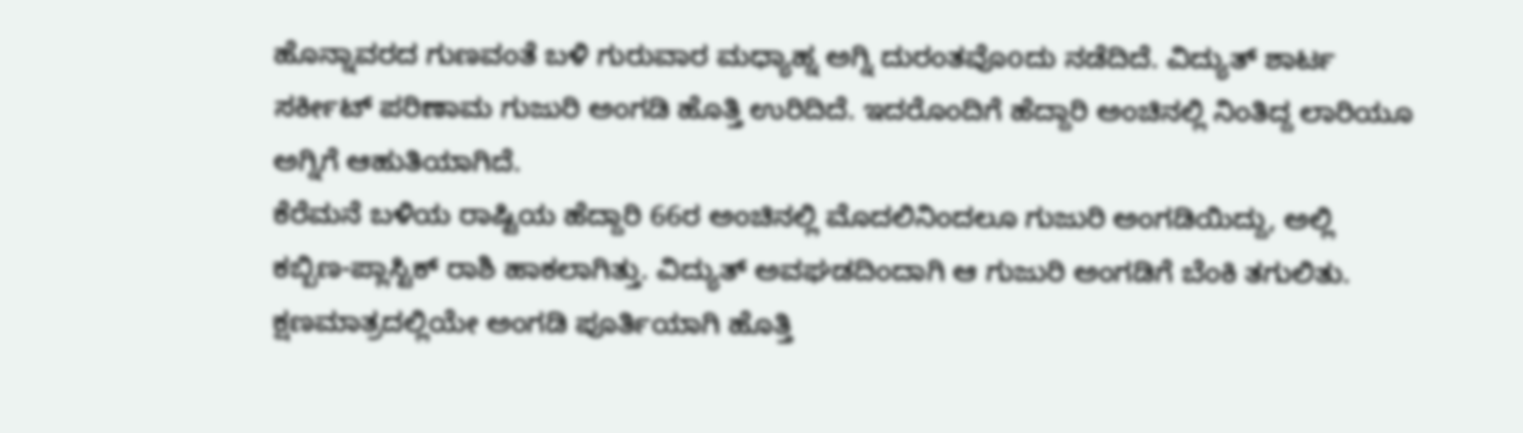ಹೊನ್ನಾವರದ ಗುಣವಂತೆ ಬಳಿ ಗುರುವಾರ ಮಧ್ಯಾಹ್ನ ಅಗ್ನಿ ದುರಂತವೊoದು ನಡೆದಿದೆ. ವಿದ್ಯುತ್ ಶಾರ್ಟ ಸರ್ಕೀಟ್ ಪರಿಣಾಮ ಗುಜುರಿ ಅಂಗಡಿ ಹೊತ್ತಿ ಉರಿದಿದೆ. ಇದರೊಂದಿಗೆ ಹೆದ್ದಾರಿ ಅಂಚಿನಲ್ಲಿ ನಿಂತಿದ್ದ ಲಾರಿಯೂ ಅಗ್ನಿಗೆ ಆಹುತಿಯಾಗಿದೆ.
ಕೆರೆಮನೆ ಬಳಿಯ ರಾಷ್ಟಿಯ ಹೆದ್ದಾರಿ 66ರ ಅಂಚಿನಲ್ಲಿ ಮೊದಲಿನಿಂದಲೂ ಗುಜುರಿ ಅಂಗಡಿಯಿದ್ದು, ಅಲ್ಲಿ ಕಬ್ಬಿಣ-ಪ್ಲಾಸ್ಟಿಕ್ ರಾಶಿ ಹಾಕಲಾಗಿತ್ತು. ವಿದ್ಯುತ್ ಅವಘಡದಿಂದಾಗಿ ಆ ಗುಜುರಿ ಅಂಗಡಿಗೆ ಬೆಂಕಿ ತಗುಲಿತು. ಕ್ಷಣಮಾತ್ರದಲ್ಲಿಯೇ ಅಂಗಡಿ ಪೂರ್ತಿಯಾಗಿ ಹೊತ್ತಿ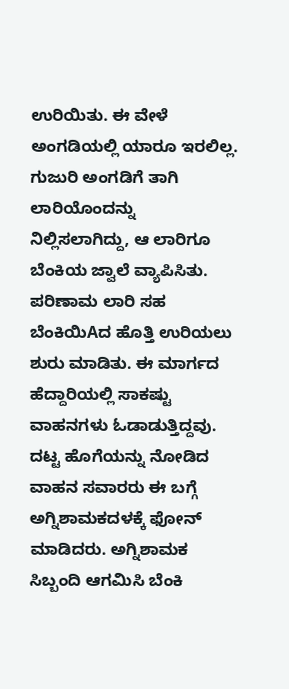ಉರಿಯಿತು. ಈ ವೇಳೆ ಅಂಗಡಿಯಲ್ಲಿ ಯಾರೂ ಇರಲಿಲ್ಲ.
ಗುಜುರಿ ಅಂಗಡಿಗೆ ತಾಗಿ ಲಾರಿಯೊಂದನ್ನು ನಿಲ್ಲಿಸಲಾಗಿದ್ದು, ಆ ಲಾರಿಗೂ ಬೆಂಕಿಯ ಜ್ವಾಲೆ ವ್ಯಾಪಿಸಿತು. ಪರಿಣಾಮ ಲಾರಿ ಸಹ ಬೆಂಕಿಯಿAದ ಹೊತ್ತಿ ಉರಿಯಲು ಶುರು ಮಾಡಿತು. ಈ ಮಾರ್ಗದ ಹೆದ್ದಾರಿಯಲ್ಲಿ ಸಾಕಷ್ಟು ವಾಹನಗಳು ಓಡಾಡುತ್ತಿದ್ದವು. ದಟ್ಟ ಹೊಗೆಯನ್ನು ನೋಡಿದ ವಾಹನ ಸವಾರರು ಈ ಬಗ್ಗೆ ಅಗ್ನಿಶಾಮಕದಳಕ್ಕೆ ಫೋನ್ ಮಾಡಿದರು. ಅಗ್ನಿಶಾಮಕ ಸಿಬ್ಬಂದಿ ಆಗಮಿಸಿ ಬೆಂಕಿ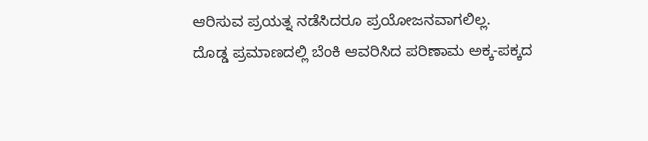ಆರಿಸುವ ಪ್ರಯತ್ನ ನಡೆಸಿದರೂ ಪ್ರಯೋಜನವಾಗಲಿಲ್ಲ.
ದೊಡ್ಡ ಪ್ರಮಾಣದಲ್ಲಿ ಬೆಂಕಿ ಆವರಿಸಿದ ಪರಿಣಾಮ ಅಕ್ಕ-ಪಕ್ಕದ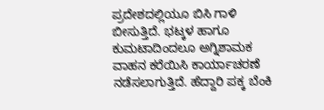ಪ್ರದೇಶದಲ್ಲಿಯೂ ಬಿಸಿ ಗಾಳಿ ಬೀಸುತ್ತಿದೆ. ಭಟ್ಕಳ ಹಾಗೂ ಕುಮಟಾದಿಂದಲೂ ಅಗ್ನಿಶಾಮಕ ವಾಹನ ಕರೆಯಿಸಿ ಕಾರ್ಯಾಚರಣೆ ನಡೆಸಲಾಗುತ್ತಿದೆ. ಹೆದ್ದಾರಿ ಪಕ್ಕ ಬೆಂಕಿ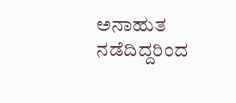ಅನಾಹುತ ನಡೆದಿದ್ದರಿಂದ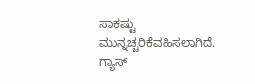ಸಾಕಷ್ಟು ಮುನ್ನಚ್ಚರಿಕೆವಹಿಸಲಾಗಿದೆ. ಗ್ಯಾಸ್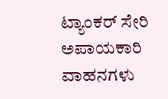ಟ್ಯಾಂಕರ್ ಸೇರಿ ಅಪಾಯಕಾರಿ ವಾಹನಗಳು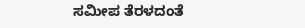ಸಮೀಪ ತೆರಳದಂತೆ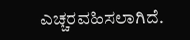ಎಚ್ಚರವಹಿಸಲಾಗಿದೆ.